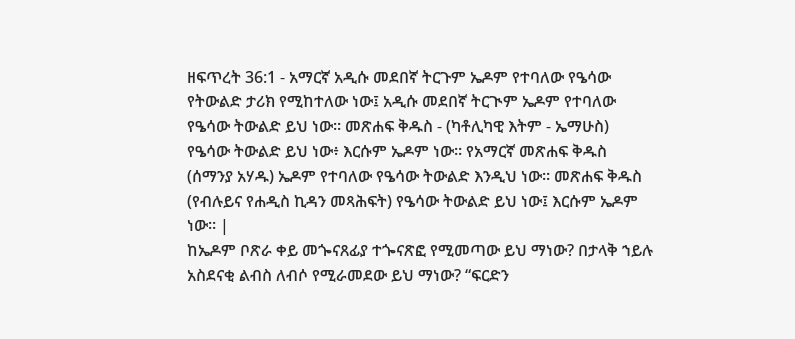ዘፍጥረት 36:1 - አማርኛ አዲሱ መደበኛ ትርጉም ኤዶም የተባለው የዔሳው የትውልድ ታሪክ የሚከተለው ነው፤ አዲሱ መደበኛ ትርጒም ኤዶም የተባለው የዔሳው ትውልድ ይህ ነው። መጽሐፍ ቅዱስ - (ካቶሊካዊ እትም - ኤማሁስ) የዔሳው ትውልድ ይህ ነው፥ እርሱም ኤዶም ነው። የአማርኛ መጽሐፍ ቅዱስ (ሰማንያ አሃዱ) ኤዶም የተባለው የዔሳው ትውልድ እንዲህ ነው። መጽሐፍ ቅዱስ (የብሉይና የሐዲስ ኪዳን መጻሕፍት) የዔሳው ትውልድ ይህ ነው፤ እርሱም ኤዶም ነው። |
ከኤዶም ቦጽራ ቀይ መጐናጸፊያ ተጐናጽፎ የሚመጣው ይህ ማነው? በታላቅ ኀይሉ አስደናቂ ልብስ ለብሶ የሚራመደው ይህ ማነው? “ፍርድን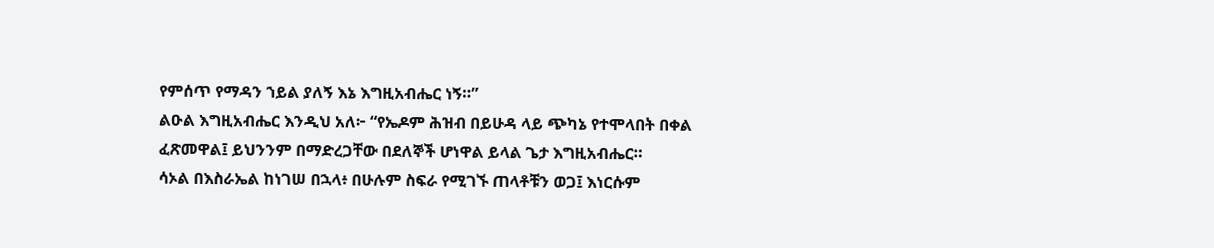የምሰጥ የማዳን ኀይል ያለኝ እኔ እግዚአብሔር ነኝ።”
ልዑል እግዚአብሔር እንዲህ አለ፦ “የኤዶም ሕዝብ በይሁዳ ላይ ጭካኔ የተሞላበት በቀል ፈጽመዋል፤ ይህንንም በማድረጋቸው በደለኞች ሆነዋል ይላል ጌታ እግዚአብሔር።
ሳኦል በእስራኤል ከነገሠ በኋላ፥ በሁሉም ስፍራ የሚገኙ ጠላቶቹን ወጋ፤ እነርሱም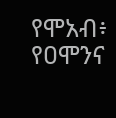የሞአብ፥ የዐሞንና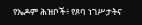የኤዶም ሕዝቦች፥ የጾባ ነገሥታትና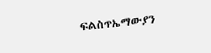ፍልስጥኤማውያን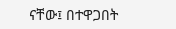ናቸው፤ በተዋጋበት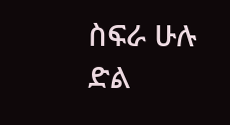ስፍራ ሁሉ ድል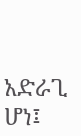አድራጊ ሆነ፤